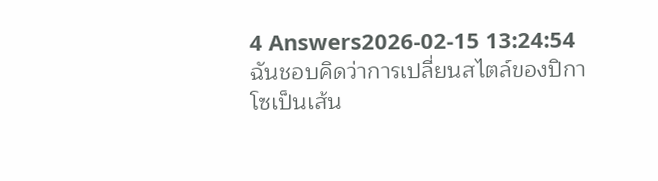4 Answers2026-02-15 13:24:54
ฉันชอบคิดว่าการเปลี่ยนสไตล์ของปิกาโซเป็นเส้น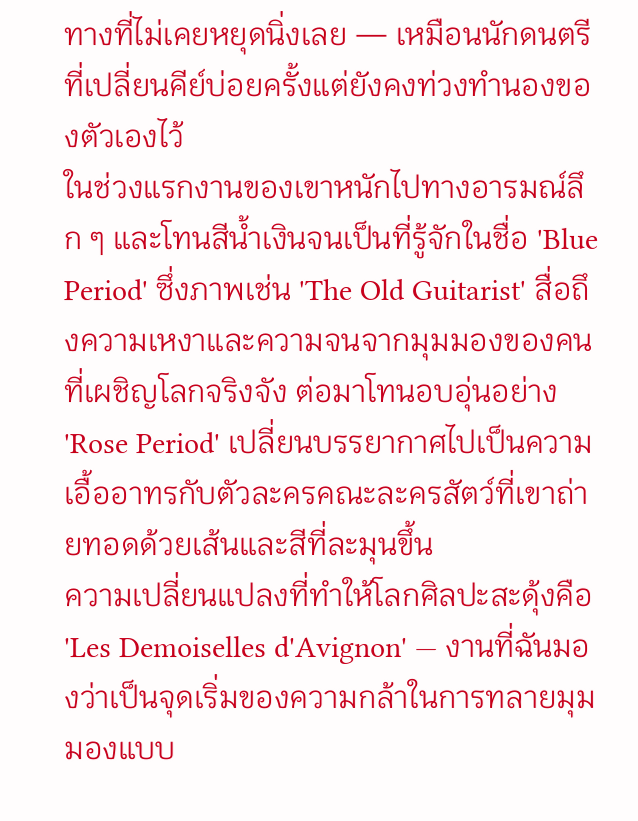ทางที่ไม่เคยหยุดนิ่งเลย — เหมือนนักดนตรีที่เปลี่ยนคีย์บ่อยครั้งแต่ยังคงท่วงทำนองของตัวเองไว้
ในช่วงแรกงานของเขาหนักไปทางอารมณ์ลึก ๆ และโทนสีน้ำเงินจนเป็นที่รู้จักในชื่อ 'Blue Period' ซึ่งภาพเช่น 'The Old Guitarist' สื่อถึงความเหงาและความจนจากมุมมองของคนที่เผชิญโลกจริงจัง ต่อมาโทนอบอุ่นอย่าง 'Rose Period' เปลี่ยนบรรยากาศไปเป็นความเอื้ออาทรกับตัวละครคณะละครสัตว์ที่เขาถ่ายทอดด้วยเส้นและสีที่ละมุนขึ้น
ความเปลี่ยนแปลงที่ทำให้โลกศิลปะสะดุ้งคือ 'Les Demoiselles d'Avignon' — งานที่ฉันมองว่าเป็นจุดเริ่มของความกล้าในการทลายมุมมองแบบ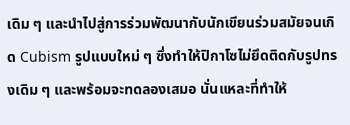เดิม ๆ และนำไปสู่การร่วมพัฒนากับนักเขียนร่วมสมัยจนเกิด Cubism รูปแบบใหม่ ๆ ซึ่งทำให้ปิกาโซไม่ยึดติดกับรูปทรงเดิม ๆ และพร้อมจะทดลองเสมอ นั่นแหละที่ทำให้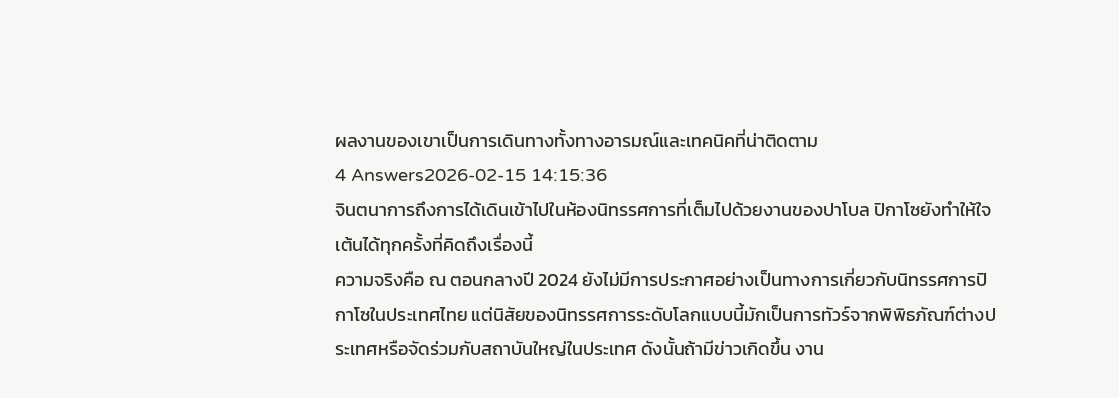ผลงานของเขาเป็นการเดินทางทั้งทางอารมณ์และเทคนิคที่น่าติดตาม
4 Answers2026-02-15 14:15:36
จินตนาการถึงการได้เดินเข้าไปในห้องนิทรรศการที่เต็มไปด้วยงานของปาโบล ปิกาโซยังทำให้ใจเต้นได้ทุกครั้งที่คิดถึงเรื่องนี้
ความจริงคือ ณ ตอนกลางปี 2024 ยังไม่มีการประกาศอย่างเป็นทางการเกี่ยวกับนิทรรศการปิกาโซในประเทศไทย แต่นิสัยของนิทรรศการระดับโลกแบบนี้มักเป็นการทัวร์จากพิพิธภัณฑ์ต่างประเทศหรือจัดร่วมกับสถาบันใหญ่ในประเทศ ดังนั้นถ้ามีข่าวเกิดขึ้น งาน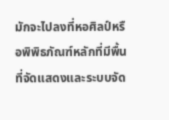มักจะไปลงที่หอศิลป์หรือพิพิธภัณฑ์หลักที่มีพื้นที่จัดแสดงและระบบจัด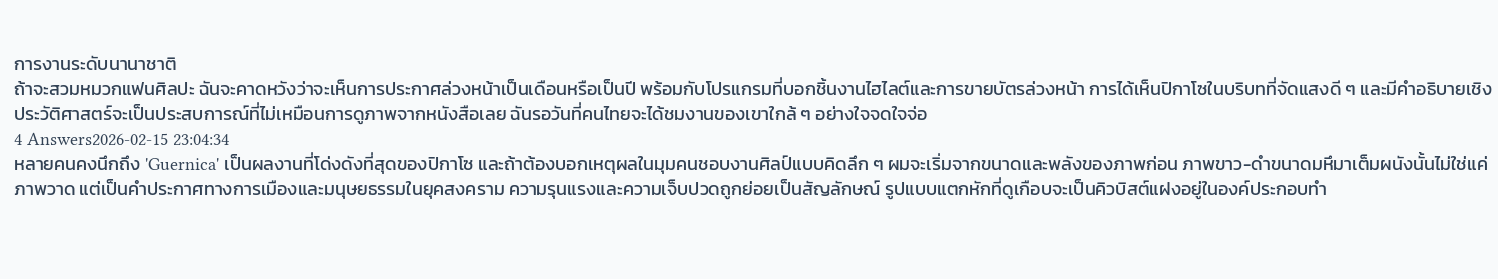การงานระดับนานาชาติ
ถ้าจะสวมหมวกแฟนศิลปะ ฉันจะคาดหวังว่าจะเห็นการประกาศล่วงหน้าเป็นเดือนหรือเป็นปี พร้อมกับโปรแกรมที่บอกชิ้นงานไฮไลต์และการขายบัตรล่วงหน้า การได้เห็นปิกาโซในบริบทที่จัดแสงดี ๆ และมีคำอธิบายเชิงประวัติศาสตร์จะเป็นประสบการณ์ที่ไม่เหมือนการดูภาพจากหนังสือเลย ฉันรอวันที่คนไทยจะได้ชมงานของเขาใกล้ ๆ อย่างใจจดใจจ่อ
4 Answers2026-02-15 23:04:34
หลายคนคงนึกถึง 'Guernica' เป็นผลงานที่โด่งดังที่สุดของปิกาโซ และถ้าต้องบอกเหตุผลในมุมคนชอบงานศิลป์แบบคิดลึก ๆ ผมจะเริ่มจากขนาดและพลังของภาพก่อน ภาพขาว-ดำขนาดมหึมาเต็มผนังนั้นไม่ใช่แค่ภาพวาด แต่เป็นคำประกาศทางการเมืองและมนุษยธรรมในยุคสงคราม ความรุนแรงและความเจ็บปวดถูกย่อยเป็นสัญลักษณ์ รูปแบบแตกหักที่ดูเกือบจะเป็นคิวบิสต์แฝงอยู่ในองค์ประกอบทำ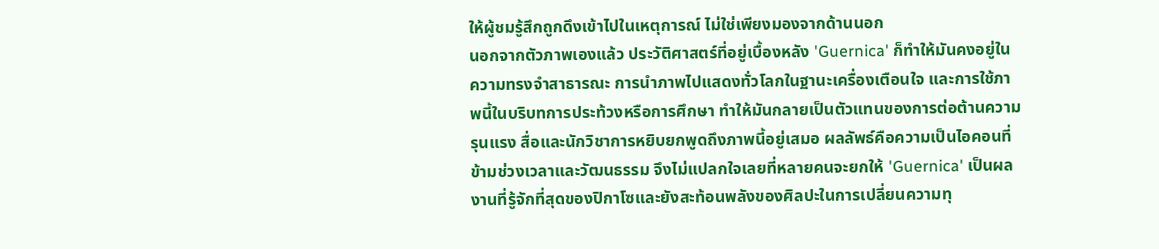ให้ผู้ชมรู้สึกถูกดึงเข้าไปในเหตุการณ์ ไม่ใช่เพียงมองจากด้านนอก
นอกจากตัวภาพเองแล้ว ประวัติศาสตร์ที่อยู่เบื้องหลัง 'Guernica' ก็ทำให้มันคงอยู่ในความทรงจำสาธารณะ การนำภาพไปแสดงทั่วโลกในฐานะเครื่องเตือนใจ และการใช้ภาพนี้ในบริบทการประท้วงหรือการศึกษา ทำให้มันกลายเป็นตัวแทนของการต่อต้านความรุนแรง สื่อและนักวิชาการหยิบยกพูดถึงภาพนี้อยู่เสมอ ผลลัพธ์คือความเป็นไอคอนที่ข้ามช่วงเวลาและวัฒนธรรม จึงไม่แปลกใจเลยที่หลายคนจะยกให้ 'Guernica' เป็นผลงานที่รู้จักที่สุดของปิกาโซและยังสะท้อนพลังของศิลปะในการเปลี่ยนความทุ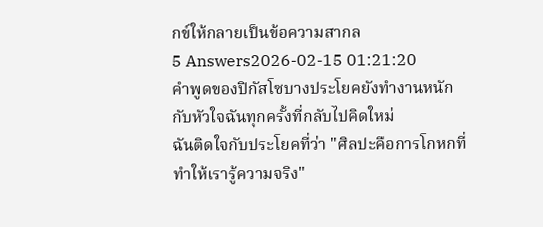กข์ให้กลายเป็นข้อความสากล
5 Answers2026-02-15 01:21:20
คำพูดของปิกัสโซบางประโยคยังทำงานหนักกับหัวใจฉันทุกครั้งที่กลับไปคิดใหม่
ฉันติดใจกับประโยคที่ว่า "ศิลปะคือการโกหกที่ทำให้เรารู้ความจริง"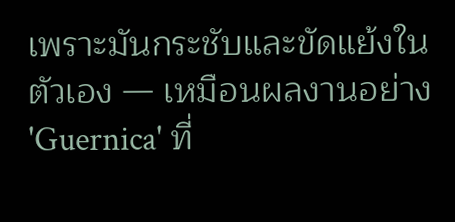เพราะมันกระชับและขัดแย้งในตัวเอง — เหมือนผลงานอย่าง 'Guernica' ที่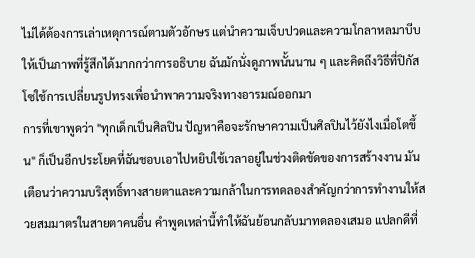ไม่ได้ต้องการเล่าเหตุการณ์ตามตัวอักษร แต่นำความเจ็บปวดและความโกลาหลมาบีบให้เป็นภาพที่รู้สึกได้มากกว่าการอธิบาย ฉันมักนั่งดูภาพนั้นนาน ๆ และคิดถึงวิธีที่ปิกัสโซใช้การเปลี่ยนรูปทรงเพื่อนำพาความจริงทางอารมณ์ออกมา
การที่เขาพูดว่า "ทุกเด็กเป็นศิลปิน ปัญหาคือจะรักษาความเป็นศิลปินไว้ยังไงเมื่อโตขึ้น" ก็เป็นอีกประโยคที่ฉันชอบเอาไปหยิบใช้เวลาอยู่ในช่วงติดขัดของการสร้างงาน มันเตือนว่าความบริสุทธิ์ทางสายตาและความกล้าในการทดลองสำคัญกว่าการทำงานให้สวยสมมาตรในสายตาคนอื่น คำพูดเหล่านี้ทำให้ฉันย้อนกลับมาทดลองเสมอ แปลกดีที่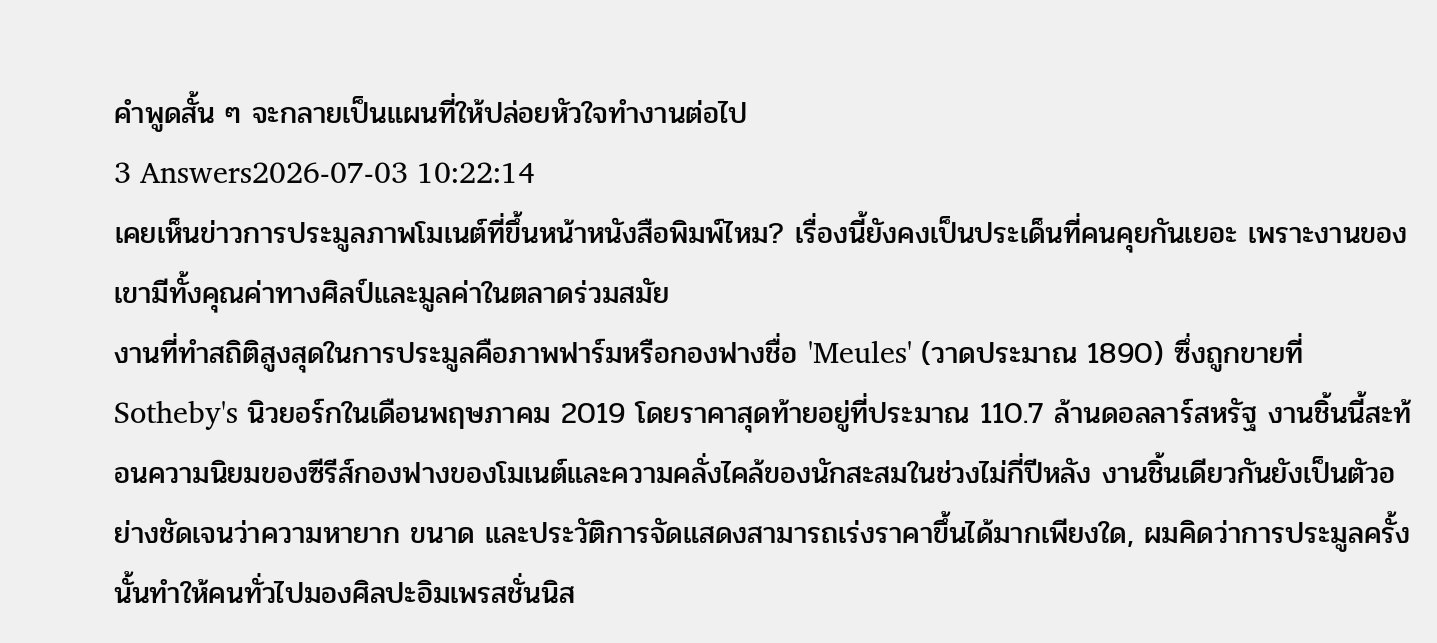คำพูดสั้น ๆ จะกลายเป็นแผนที่ให้ปล่อยหัวใจทำงานต่อไป
3 Answers2026-07-03 10:22:14
เคยเห็นข่าวการประมูลภาพโมเนต์ที่ขึ้นหน้าหนังสือพิมพ์ไหม? เรื่องนี้ยังคงเป็นประเด็นที่คนคุยกันเยอะ เพราะงานของเขามีทั้งคุณค่าทางศิลป์และมูลค่าในตลาดร่วมสมัย
งานที่ทำสถิติสูงสุดในการประมูลคือภาพฟาร์มหรือกองฟางชื่อ 'Meules' (วาดประมาณ 1890) ซึ่งถูกขายที่ Sotheby's นิวยอร์กในเดือนพฤษภาคม 2019 โดยราคาสุดท้ายอยู่ที่ประมาณ 110.7 ล้านดอลลาร์สหรัฐ งานชิ้นนี้สะท้อนความนิยมของซีรีส์กองฟางของโมเนต์และความคลั่งไคล้ของนักสะสมในช่วงไม่กี่ปีหลัง งานชิ้นเดียวกันยังเป็นตัวอย่างชัดเจนว่าความหายาก ขนาด และประวัติการจัดแสดงสามารถเร่งราคาขึ้นได้มากเพียงใด, ผมคิดว่าการประมูลครั้งนั้นทำให้คนทั่วไปมองศิลปะอิมเพรสชั่นนิส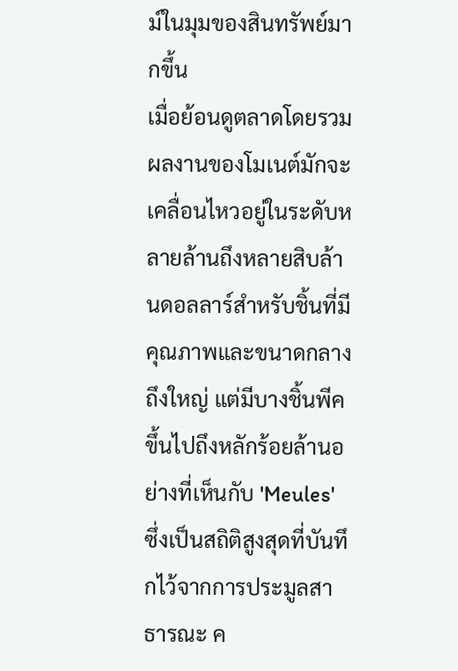ม์ในมุมของสินทรัพย์มากขึ้น
เมื่อย้อนดูตลาดโดยรวม ผลงานของโมเนต์มักจะเคลื่อนไหวอยู่ในระดับหลายล้านถึงหลายสิบล้านดอลลาร์สำหรับชิ้นที่มีคุณภาพและขนาดกลางถึงใหญ่ แต่มีบางชิ้นพีคขึ้นไปถึงหลักร้อยล้านอย่างที่เห็นกับ 'Meules' ซึ่งเป็นสถิติสูงสุดที่บันทึกไว้จากการประมูลสาธารณะ ค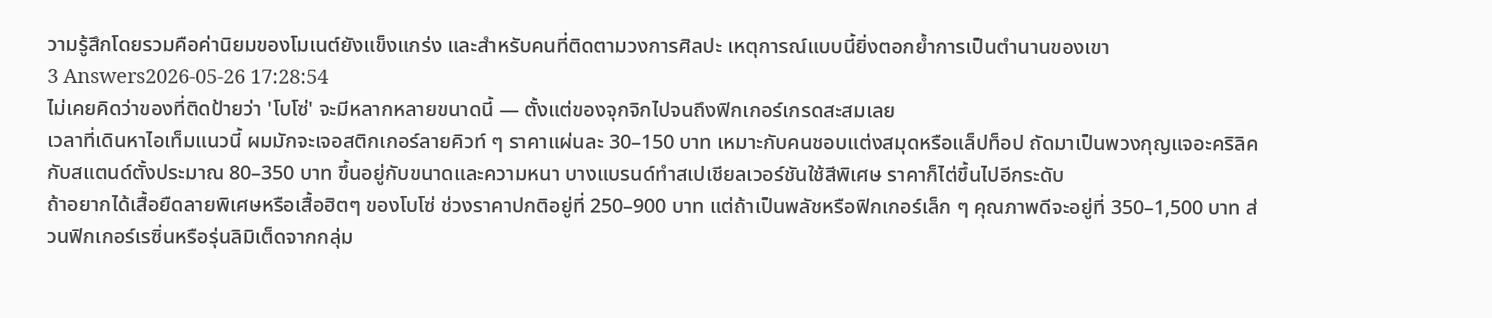วามรู้สึกโดยรวมคือค่านิยมของโมเนต์ยังแข็งแกร่ง และสำหรับคนที่ติดตามวงการศิลปะ เหตุการณ์แบบนี้ยิ่งตอกย้ำการเป็นตำนานของเขา
3 Answers2026-05-26 17:28:54
ไม่เคยคิดว่าของที่ติดป้ายว่า 'โบโซ่' จะมีหลากหลายขนาดนี้ — ตั้งแต่ของจุกจิกไปจนถึงฟิกเกอร์เกรดสะสมเลย
เวลาที่เดินหาไอเท็มแนวนี้ ผมมักจะเจอสติกเกอร์ลายคิวท์ ๆ ราคาแผ่นละ 30–150 บาท เหมาะกับคนชอบแต่งสมุดหรือแล็ปท็อป ถัดมาเป็นพวงกุญแจอะคริลิคกับสแตนด์ตั้งประมาณ 80–350 บาท ขึ้นอยู่กับขนาดและความหนา บางแบรนด์ทำสเปเชียลเวอร์ชันใช้สีพิเศษ ราคาก็ไต่ขึ้นไปอีกระดับ
ถ้าอยากได้เสื้อยืดลายพิเศษหรือเสื้อฮิตๆ ของโบโซ่ ช่วงราคาปกติอยู่ที่ 250–900 บาท แต่ถ้าเป็นพลัชหรือฟิกเกอร์เล็ก ๆ คุณภาพดีจะอยู่ที่ 350–1,500 บาท ส่วนฟิกเกอร์เรซิ่นหรือรุ่นลิมิเต็ดจากกลุ่ม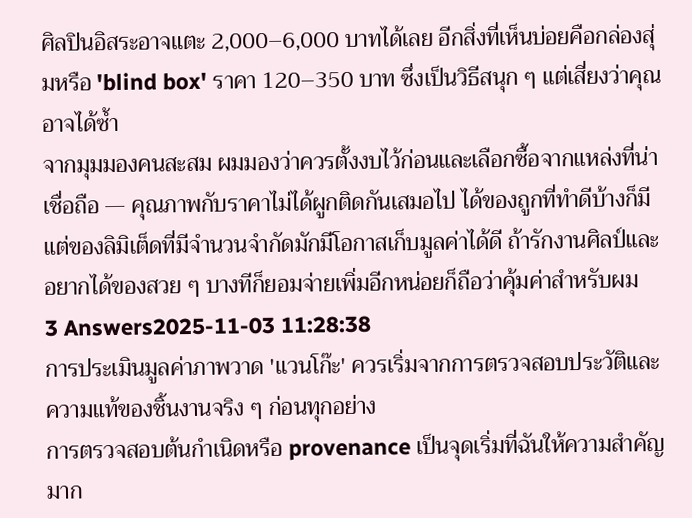ศิลปินอิสระอาจแตะ 2,000–6,000 บาทได้เลย อีกสิ่งที่เห็นบ่อยคือกล่องสุ่มหรือ 'blind box' ราคา 120–350 บาท ซึ่งเป็นวิธีสนุก ๆ แต่เสี่ยงว่าคุณอาจได้ซ้ำ
จากมุมมองคนสะสม ผมมองว่าควรตั้งงบไว้ก่อนและเลือกซื้อจากแหล่งที่น่าเชื่อถือ — คุณภาพกับราคาไม่ได้ผูกติดกันเสมอไป ได้ของถูกที่ทำดีบ้างก็มี แต่ของลิมิเต็ดที่มีจำนวนจำกัดมักมีโอกาสเก็บมูลค่าได้ดี ถ้ารักงานศิลป์และอยากได้ของสวย ๆ บางทีก็ยอมจ่ายเพิ่มอีกหน่อยก็ถือว่าคุ้มค่าสำหรับผม
3 Answers2025-11-03 11:28:38
การประเมินมูลค่าภาพวาด 'แวนโก๊ะ' ควรเริ่มจากการตรวจสอบประวัติและความแท้ของชิ้นงานจริง ๆ ก่อนทุกอย่าง
การตรวจสอบต้นกำเนิดหรือ provenance เป็นจุดเริ่มที่ฉันให้ความสำคัญมาก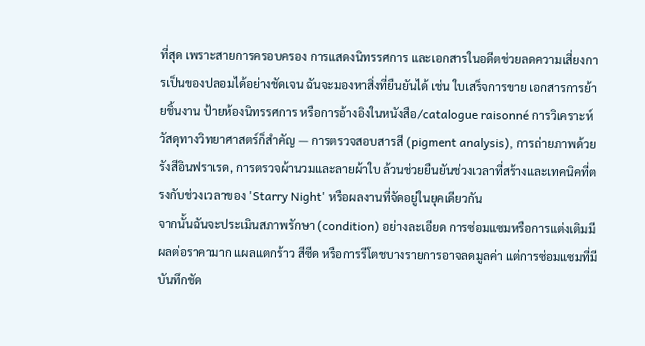ที่สุด เพราะสายการครอบครอง การแสดงนิทรรศการ และเอกสารในอดีตช่วยลดความเสี่ยงการเป็นของปลอมได้อย่างชัดเจน ฉันจะมองหาสิ่งที่ยืนยันได้ เช่น ใบเสร็จการขาย เอกสารการย้ายชิ้นงาน ป้ายห้องนิทรรศการ หรือการอ้างอิงในหนังสือ/catalogue raisonné การวิเคราะห์วัสดุทางวิทยาศาสตร์ก็สำคัญ — การตรวจสอบสารสี (pigment analysis), การถ่ายภาพด้วยรังสีอินฟราเรด, การตรวจผ้านวมและลายผ้าใบ ล้วนช่วยยืนยันช่วงเวลาที่สร้างและเทคนิคที่ตรงกับช่วงเวลาของ 'Starry Night' หรือผลงานที่จัดอยู่ในยุคเดียวกัน
จากนั้นฉันจะประเมินสภาพรักษา (condition) อย่างละเอียด การซ่อมแซมหรือการแต่งเติมมีผลต่อราคามาก แผลแตกร้าว สีซีด หรือการรีโตชบางรายการอาจลดมูลค่า แต่การซ่อมแซมที่มีบันทึกชัด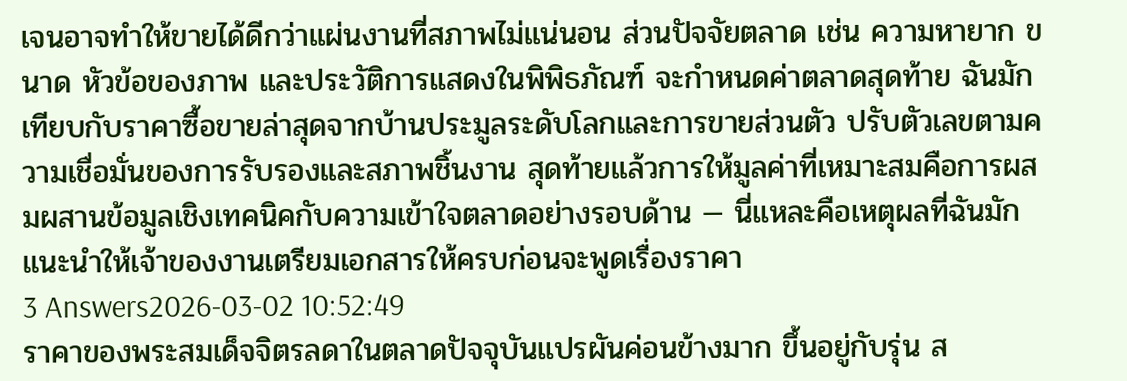เจนอาจทำให้ขายได้ดีกว่าแผ่นงานที่สภาพไม่แน่นอน ส่วนปัจจัยตลาด เช่น ความหายาก ขนาด หัวข้อของภาพ และประวัติการแสดงในพิพิธภัณฑ์ จะกำหนดค่าตลาดสุดท้าย ฉันมักเทียบกับราคาซื้อขายล่าสุดจากบ้านประมูลระดับโลกและการขายส่วนตัว ปรับตัวเลขตามความเชื่อมั่นของการรับรองและสภาพชิ้นงาน สุดท้ายแล้วการให้มูลค่าที่เหมาะสมคือการผสมผสานข้อมูลเชิงเทคนิคกับความเข้าใจตลาดอย่างรอบด้าน — นี่แหละคือเหตุผลที่ฉันมักแนะนำให้เจ้าของงานเตรียมเอกสารให้ครบก่อนจะพูดเรื่องราคา
3 Answers2026-03-02 10:52:49
ราคาของพระสมเด็จจิตรลดาในตลาดปัจจุบันแปรผันค่อนข้างมาก ขึ้นอยู่กับรุ่น ส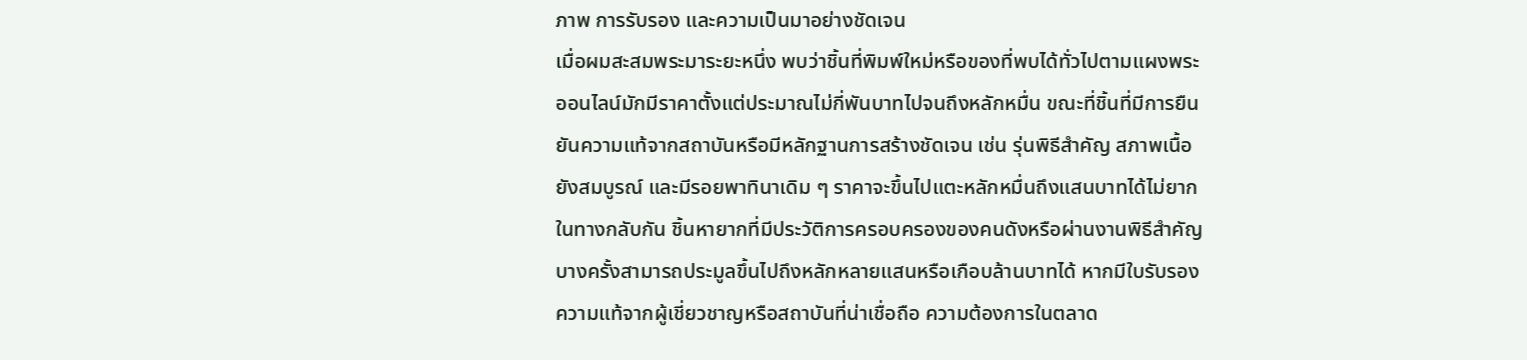ภาพ การรับรอง และความเป็นมาอย่างชัดเจน
เมื่อผมสะสมพระมาระยะหนึ่ง พบว่าชิ้นที่พิมพ์ใหม่หรือของที่พบได้ทั่วไปตามแผงพระออนไลน์มักมีราคาตั้งแต่ประมาณไม่กี่พันบาทไปจนถึงหลักหมื่น ขณะที่ชิ้นที่มีการยืนยันความแท้จากสถาบันหรือมีหลักฐานการสร้างชัดเจน เช่น รุ่นพิธีสำคัญ สภาพเนื้อยังสมบูรณ์ และมีรอยพาทินาเดิม ๆ ราคาจะขึ้นไปแตะหลักหมื่นถึงแสนบาทได้ไม่ยาก
ในทางกลับกัน ชิ้นหายากที่มีประวัติการครอบครองของคนดังหรือผ่านงานพิธีสำคัญบางครั้งสามารถประมูลขึ้นไปถึงหลักหลายแสนหรือเกือบล้านบาทได้ หากมีใบรับรองความแท้จากผู้เชี่ยวชาญหรือสถาบันที่น่าเชื่อถือ ความต้องการในตลาด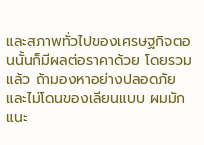และสภาพทั่วไปของเศรษฐกิจตอนนั้นก็มีผลต่อราคาด้วย โดยรวมแล้ว ถ้ามองหาอย่างปลอดภัยและไม่โดนของเลียนแบบ ผมมักแนะ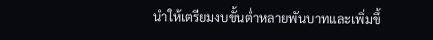นำให้เตรียมงบขั้นต่ำหลายพันบาทและเพิ่มขึ้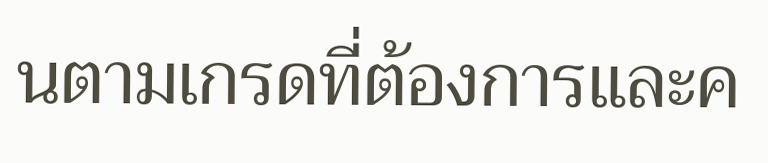นตามเกรดที่ต้องการและค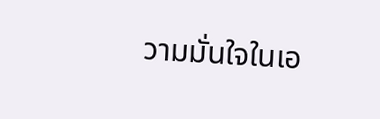วามมั่นใจในเอ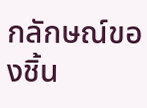กลักษณ์ของชิ้น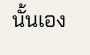นั้นเอง